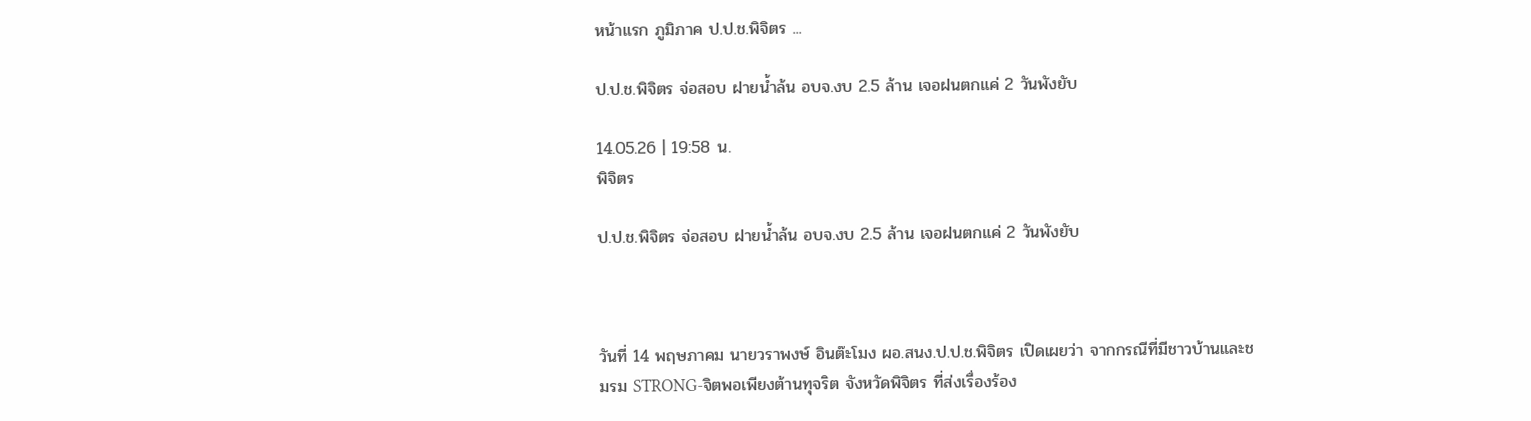หน้าแรก ภูมิภาค ป.ป.ช.พิจิตร ...

ป.ป.ช.พิจิตร จ่อสอบ ฝายน้ำล้น อบจ.งบ 2.5 ล้าน เจอฝนตกแค่ 2 วันพังยับ

14.05.26 | 19:58 น.
พิจิตร

ป.ป.ช.พิจิตร จ่อสอบ ฝายน้ำล้น อบจ.งบ 2.5 ล้าน เจอฝนตกแค่ 2 วันพังยับ



วันที่ 14 พฤษภาคม นายวราพงษ์ อินต๊ะโมง ผอ.สนง.ป.ป.ช.พิจิตร เปิดเผยว่า จากกรณีที่มีชาวบ้านและชมรม STRONG-จิตพอเพียงต้านทุจริต จังหวัดพิจิตร ที่ส่งเรื่องร้อง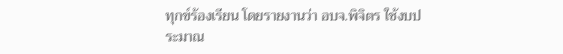ทุกข์ร้องเรียน โดยรายงานว่า อบจ.พิจิตร ใช้งบประมาณ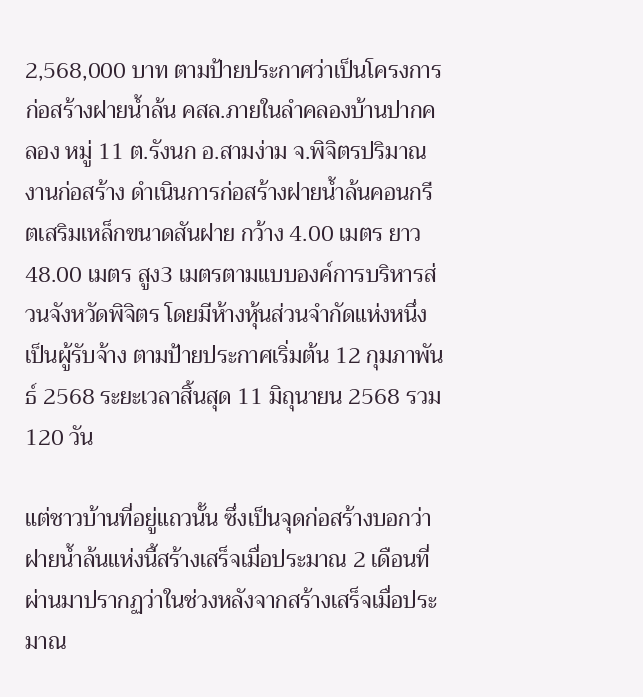2,568,000 บาท ตามป้ายประกาศว่าเป็นโครงการก่อสร้างฝายน้ำล้น คสล.ภายในลำคลองบ้านปากคลอง หมู่ 11 ต.รังนก อ.สามง่าม จ.พิจิตรปริมาณงานก่อสร้าง ดำเนินการก่อสร้างฝายน้ำล้นคอนกรีตเสริมเหล็กขนาดสันฝาย กว้าง 4.00 เมตร ยาว 48.00 เมตร สูง3 เมตรตามแบบองค์การบริหารส่วนจังหวัดพิจิตร โดยมีห้างหุ้นส่วนจำกัดแห่งหนึ่ง เป็นผู้รับจ้าง ตามป้ายประกาศเริ่มต้น 12 กุมภาพันธ์ 2568 ระยะเวลาสิ้นสุด 11 มิถุนายน 2568 รวม 120 วัน

แต่ชาวบ้านที่อยู่แถวนั้น ซึ่งเป็นจุดก่อสร้างบอกว่าฝายน้ำล้นแห่งนี้สร้างเสร็จเมื่อประมาณ 2 เดือนที่ผ่านมาปรากฏว่าในช่วงหลังจากสร้างเสร็จเมื่อประมาณ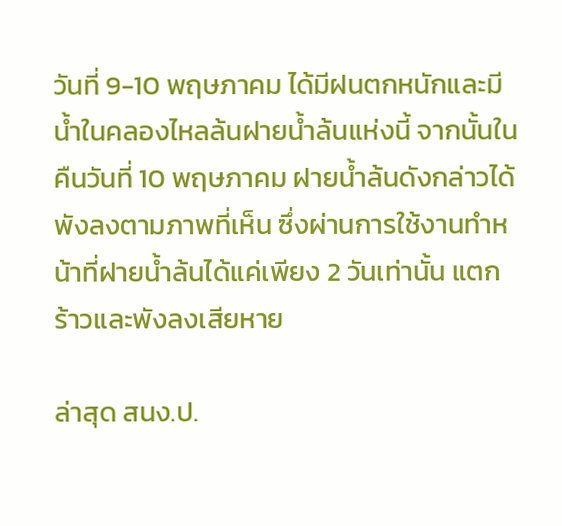วันที่ 9-10 พฤษภาคม ได้มีฝนตกหนักและมีน้ำในคลองไหลล้นฝายน้ำล้นแห่งนี้ จากนั้นในคืนวันที่ 10 พฤษภาคม ฝายน้ำล้นดังกล่าวได้พังลงตามภาพที่เห็น ซึ่งผ่านการใช้งานทำหน้าที่ฝายน้ำล้นได้แค่เพียง 2 วันเท่านั้น แตกร้าวและพังลงเสียหาย

ล่าสุด สนง.ป.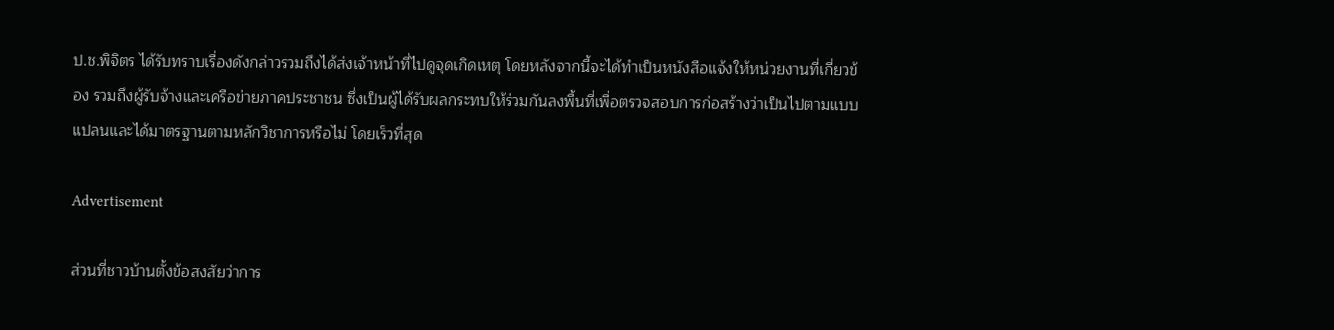ป.ช.พิจิตร ได้รับทราบเรื่องดังกล่าวรวมถึงได้ส่งเจ้าหน้าที่ไปดูจุดเกิดเหตุ โดยหลังจากนี้จะได้ทำเป็นหนังสือแจ้งให้หน่วยงานที่เกี่ยวข้อง รวมถึงผู้รับจ้างและเครือข่ายภาคประชาชน ซึ่งเป็นผู้ได้รับผลกระทบให้ร่วมกันลงพื้นที่เพื่อตรวจสอบการก่อสร้างว่าเป็นไปตามแบบแปลนและได้มาตรฐานตามหลักวิชาการหรือไม่ โดยเร็วที่สุด

Advertisement

ส่วนที่ชาวบ้านตั้งข้อสงสัยว่าการ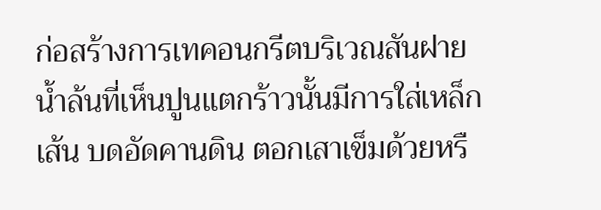ก่อสร้างการเทคอนกรีตบริเวณสันฝายน้ำล้นที่เห็นปูนแตกร้าวนั้นมีการใส่เหล็กเส้น บดอัดคานดิน ตอกเสาเข็มด้วยหรื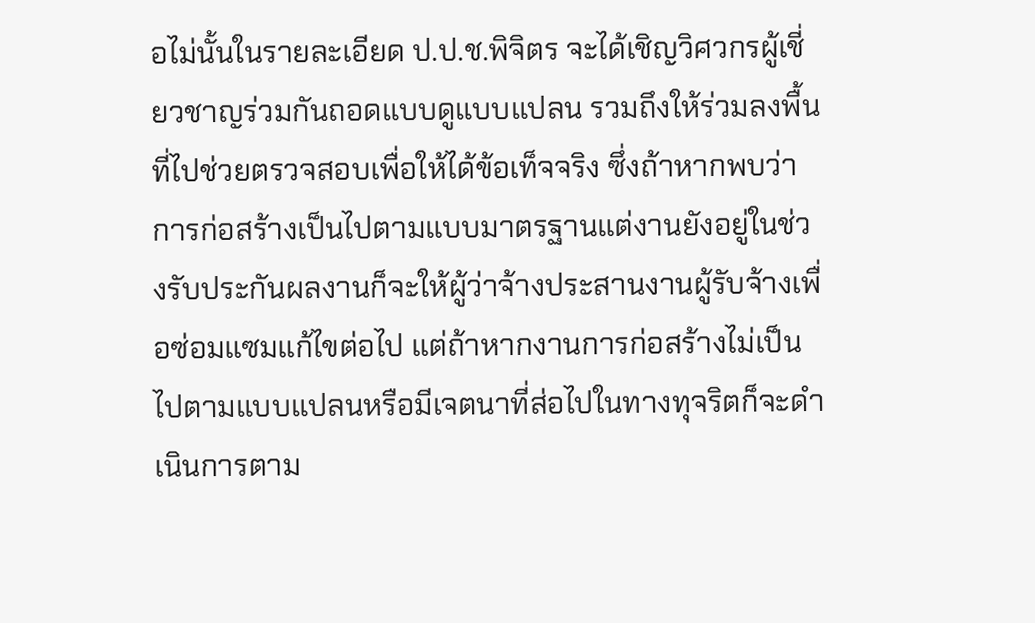อไม่นั้นในรายละเอียด ป.ป.ช.พิจิตร จะได้เชิญวิศวกรผู้เชี่ยวชาญร่วมกันถอดแบบดูแบบแปลน รวมถึงให้ร่วมลงพื้นที่ไปช่วยตรวจสอบเพื่อให้ได้ข้อเท็จจริง ซึ่งถ้าหากพบว่าการก่อสร้างเป็นไปตามแบบมาตรฐานแต่งานยังอยู่ในช่วงรับประกันผลงานก็จะให้ผู้ว่าจ้างประสานงานผู้รับจ้างเพื่อซ่อมแซมแก้ไขต่อไป แต่ถ้าหากงานการก่อสร้างไม่เป็นไปตามแบบแปลนหรือมีเจตนาที่ส่อไปในทางทุจริตก็จะดำเนินการตาม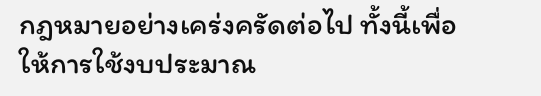กฎหมายอย่างเคร่งครัดต่อไป ทั้งนี้เพื่อให้การใช้งบประมาณ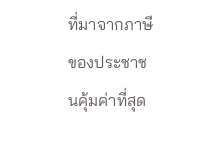ที่มาจากภาษีของประชาชนคุ้มค่าที่สุด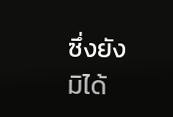ซึ่งยังมิได้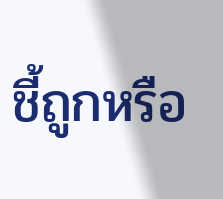ชี้ถูกหรือ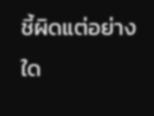ชี้ผิดแต่อย่างใด